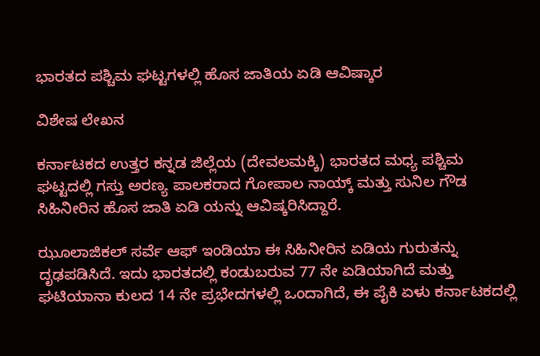ಭಾರತದ ಪಶ್ಚಿಮ ಘಟ್ಟಗಳಲ್ಲಿ ಹೊಸ ಜಾತಿಯ ಏಡಿ ಆವಿಷ್ಕಾರ

ವಿಶೇಷ ಲೇಖನ

ಕರ್ನಾಟಕದ ಉತ್ತರ ಕನ್ನಡ ಜಿಲ್ಲೆಯ (ದೇವಲಮಕ್ಕಿ) ಭಾರತದ ಮಧ್ಯ ಪಶ್ಚಿಮ ಘಟ್ಟದಲ್ಲಿ ಗಸ್ತು ಅರಣ್ಯ ಪಾಲಕರಾದ ಗೋಪಾಲ ನಾಯ್ಕ್ ಮತ್ತು ಸುನಿಲ ಗೌಡ ಸಿಹಿನೀರಿನ ಹೊಸ ಜಾತಿ ಏಡಿ ಯನ್ನು ಆವಿಷ್ಕರಿಸಿದ್ದಾರೆ.

ಝೂಲಾಜಿಕಲ್ ಸರ್ವೆ ಆಫ್ ಇಂಡಿಯಾ ಈ ಸಿಹಿನೀರಿನ ಏಡಿಯ ಗುರುತನ್ನು ದೃಢಪಡಿಸಿದೆ. ಇದು ಭಾರತದಲ್ಲಿ ಕಂಡುಬರುವ 77 ನೇ ಏಡಿಯಾಗಿದೆ ಮತ್ತು ಘಟಿಯಾನಾ ಕುಲದ 14 ನೇ ಪ್ರಭೇದಗಳಲ್ಲಿ ಒಂದಾಗಿದೆ, ಈ ಪೈಕಿ ಏಳು ಕರ್ನಾಟಕದಲ್ಲಿ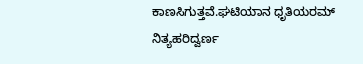ಕಾಣಸಿಗುತ್ತವೆ.ಘಟಿಯಾನ ಧೃತಿಯರಮ್ ನಿತ್ಯಹರಿದ್ವರ್ಣ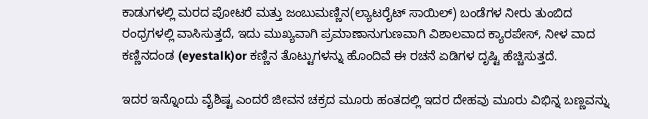ಕಾಡುಗಳಲ್ಲಿ ಮರದ ಪೋಟರೆ ಮತ್ತು ಜಂಬುಮಣ್ಣಿನ(ಲ್ಯಾಟರೈಟ್ ಸಾಯಿಲ್) ಬಂಡೆಗಳ ನೀರು ತುಂಬಿದ ರಂಧ್ರಗಳಲ್ಲಿ ವಾಸಿಸುತ್ತದೆ, ಇದು ಮುಖ್ಯವಾಗಿ ಪ್ರಮಾಣಾನುಗುಣವಾಗಿ ವಿಶಾಲವಾದ ಕ್ಯಾರಪೇಸ್, ನೀಳ ವಾದ ಕಣ್ಣಿನದಂಡ (eyestalk)or ಕಣ್ಣಿನ ತೊಟ್ಟುಗಳನ್ನು ಹೊಂದಿವೆ ಈ ರಚನೆ ಏಡಿಗಳ ದೃಷ್ಟಿ ಹೆಚ್ಚಿಸುತ್ತದೆ.

ಇದರ ಇನ್ನೊಂದು ವೈಶಿಷ್ಟ ಎಂದರೆ ಜೀವನ ಚಕ್ರದ ಮೂರು ಹಂತದಲ್ಲಿ ಇದರ ದೇಹವು ಮೂರು ವಿಭಿನ್ನ ಬಣ್ಣವನ್ನು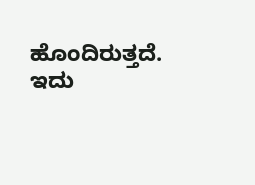ಹೊಂದಿರುತ್ತದೆ. ಇದು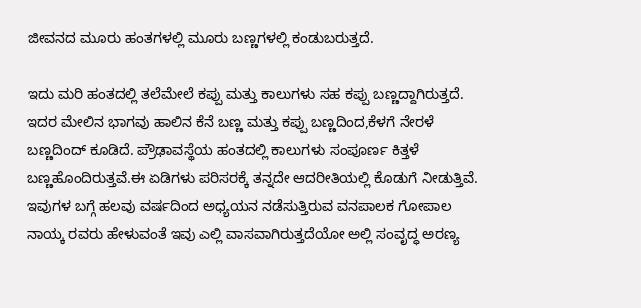ಜೀವನದ ಮೂರು ಹಂತಗಳಲ್ಲಿ ಮೂರು ಬಣ್ಣಗಳಲ್ಲಿ ಕಂಡುಬರುತ್ತದೆ.

ಇದು ಮರಿ ಹಂತದಲ್ಲಿ ತಲೆಮೇಲೆ ಕಪ್ಪು ಮತ್ತು ಕಾಲುಗಳು ಸಹ ಕಪ್ಪು ಬಣ್ಣದ್ದಾಗಿರುತ್ತದೆ. ಇದರ ಮೇಲಿನ ಭಾಗವು ಹಾಲಿನ ಕೆನೆ ಬಣ್ಣ ಮತ್ತು ಕಪ್ಪು ಬಣ್ಣದಿಂದ,ಕೆಳಗೆ ನೇರಳೆ ಬಣ್ಣದಿಂದ್ ಕೂಡಿದೆ. ಪ್ರೌಢಾವಸ್ಥೆಯ ಹಂತದಲ್ಲಿ ಕಾಲುಗಳು ಸಂಪೂರ್ಣ ಕಿತ್ತಳೆ ಬಣ್ಣಹೊಂದಿರುತ್ತವೆ.ಈ ಏಡಿಗಳು ಪರಿಸರಕ್ಕೆ ತನ್ನದೇ ಆದರೀತಿಯಲ್ಲಿ ಕೊಡುಗೆ ನೀಡುತ್ತಿವೆ. ಇವುಗಳ ಬಗ್ಗೆ ಹಲವು ವರ್ಷದಿಂದ ಅಧ್ಯಯನ ನಡೆಸುತ್ತಿರುವ ವನಪಾಲಕ ಗೋಪಾಲ ನಾಯ್ಕ ರವರು ಹೇಳುವಂತೆ ಇವು ಎಲ್ಲಿ ವಾಸವಾಗಿರುತ್ತದೆಯೋ ಅಲ್ಲಿ ಸಂವೃದ್ಧ ಅರಣ್ಯ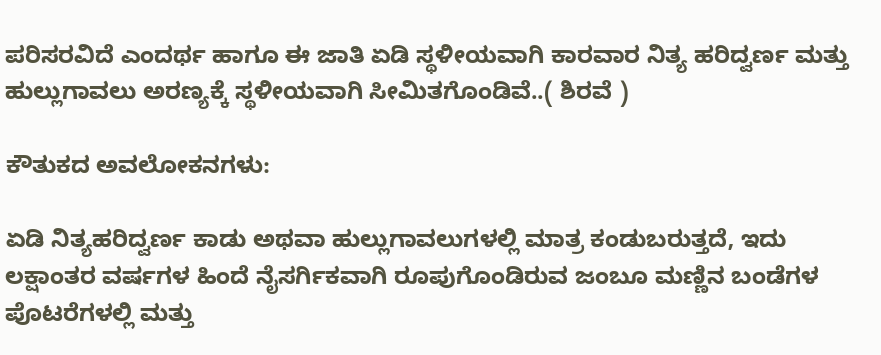ಪರಿಸರವಿದೆ ಎಂದರ್ಥ ಹಾಗೂ ಈ ಜಾತಿ ಏಡಿ ಸ್ಥಳೀಯವಾಗಿ ಕಾರವಾರ ನಿತ್ಯ ಹರಿದ್ವರ್ಣ ಮತ್ತು ಹುಲ್ಲುಗಾವಲು ಅರಣ್ಯಕ್ಕೆ ಸ್ಥಳೀಯವಾಗಿ ಸೀಮಿತಗೊಂಡಿವೆ..( ಶಿರವೆ )

ಕೌತುಕದ ಅವಲೋಕನಗಳು:

ಏಡಿ ನಿತ್ಯಹರಿದ್ವರ್ಣ ಕಾಡು ಅಥವಾ ಹುಲ್ಲುಗಾವಲುಗಳಲ್ಲಿ ಮಾತ್ರ ಕಂಡುಬರುತ್ತದೆ, ಇದು ಲಕ್ಷಾಂತರ ವರ್ಷಗಳ ಹಿಂದೆ ನೈಸರ್ಗಿಕವಾಗಿ ರೂಪುಗೊಂಡಿರುವ ಜಂಬೂ ಮಣ್ಣಿನ ಬಂಡೆಗಳ ಪೊಟರೆಗಳಲ್ಲಿ ಮತ್ತು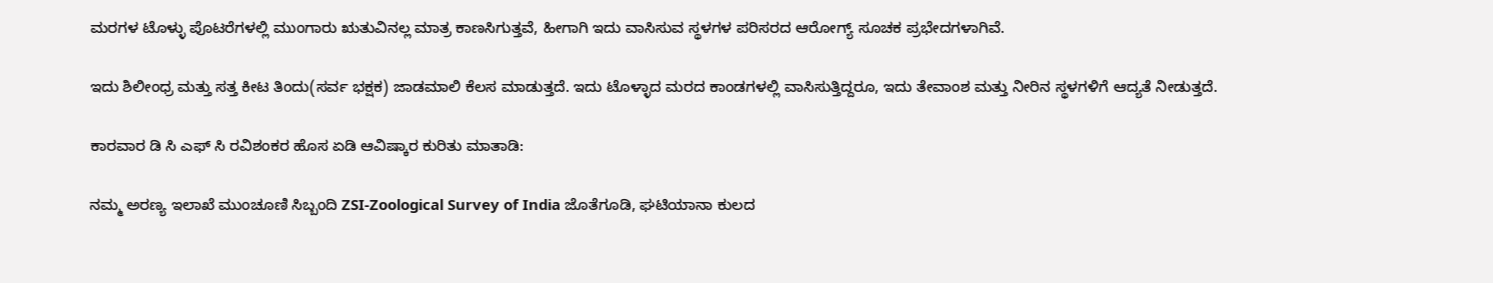ಮರಗಳ ಟೊಳ್ಳು ಪೊಟರೆಗಳಲ್ಲಿ ಮುಂಗಾರು ಋತುವಿನಲ್ಲ ಮಾತ್ರ ಕಾಣಸಿಗುತ್ತವೆ, ಹೀಗಾಗಿ ಇದು ವಾಸಿಸುವ ಸ್ಥಳಗಳ ಪರಿಸರದ ಆರೋಗ್ಯ್ ಸೂಚಕ ಪ್ರಭೇದಗಳಾಗಿವೆ.

ಇದು ಶಿಲೀಂಧ್ರ ಮತ್ತು ಸತ್ತ ಕೀಟ ತಿಂದು(ಸರ್ವ ಭಕ್ಷಕ) ಜಾಡಮಾಲಿ ಕೆಲಸ ಮಾಡುತ್ತದೆ. ಇದು ಟೊಳ್ಳಾದ ಮರದ ಕಾಂಡಗಳಲ್ಲಿ ವಾಸಿಸುತ್ತಿದ್ದರೂ, ಇದು ತೇವಾಂಶ ಮತ್ತು ನೀರಿನ ಸ್ಥಳಗಳಿಗೆ ಆದ್ಯತೆ ನೀಡುತ್ತದೆ.

ಕಾರವಾರ ಡಿ ಸಿ ಎಫ್ ಸಿ ರವಿಶಂಕರ ಹೊಸ ಏಡಿ ಆವಿಷ್ಕಾರ ಕುರಿತು ಮಾತಾಡಿ:

ನಮ್ಮ ಅರಣ್ಯ ಇಲಾಖೆ ಮುಂಚೂಣಿ ಸಿಬ್ಬಂದಿ ZSI-Zoological Survey of India ಜೊತೆಗೂಡಿ, ಘಟಿಯಾನಾ ಕುಲದ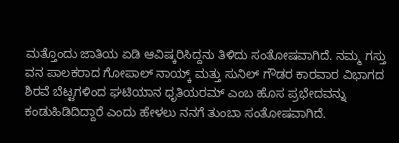ಮತ್ತೊಂದು ಜಾತಿಯ ಏಡಿ ಆವಿಷ್ಕರಿಸಿದ್ದನು ತಿಳಿದು ಸಂತೋಷವಾಗಿದೆ. ನಮ್ಮ ಗಸ್ತು ವನ ಪಾಲಕರಾದ ಗೋಪಾಲ್ ನಾಯ್ಕ್ ಮತ್ತು ಸುನಿಲ್ ಗೌಡರ ಕಾರವಾರ ವಿಭಾಗದ ಶಿರವೆ ಬೆಟ್ಟಗಳಿಂದ ಘಟಿಯಾನ ಧೃತಿಯರಮ್ ಎಂಬ ಹೊಸ ಪ್ರಭೇದವನ್ನು ಕಂಡುಹಿಡಿದಿದ್ದಾರೆ ಎಂದು ಹೇಳಲು ನನಗೆ ತುಂಬಾ ಸಂತೋಷವಾಗಿದೆ.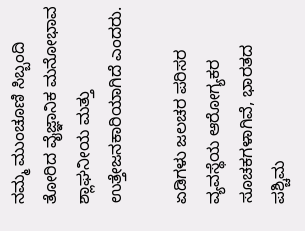ನಮ್ಮ ಮುಂಚೂಣಿ ಸಿಬ್ಬಂದಿ ತೋರಿದ ವೈಜ್ಞಾನಿಕ ಮನೋಭಾವ ಶ್ಲಾಘನೀಯ ಮತ್ತು ಉತ್ತೇಜನಕಾರಿಯಾಗಿದೆ ಎಂದರು.

ಏಡಿಗಳು ಜಲಚರ ಪರಿಸರ ವ್ಯವಸ್ಥೆಯ ಆರೋಗ್ಯಕರ ಸೂಚಕಗಳಾಗಿವೆ, ಭಾರತದ ಪಶ್ಚಿಮ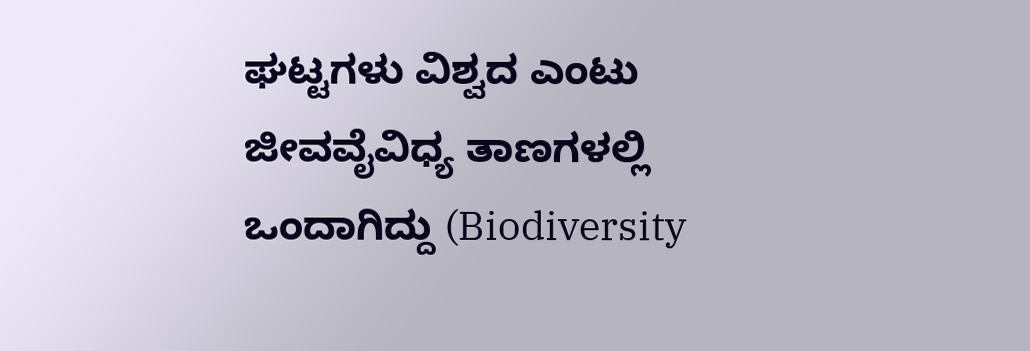ಘಟ್ಟಗಳು ವಿಶ್ವದ ಎಂಟು ಜೀವವೈವಿಧ್ಯ ತಾಣಗಳಲ್ಲಿ ಒಂದಾಗಿದ್ದು (Biodiversity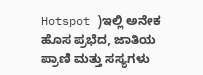Hotspot )ಇಲ್ಲಿ ಅನೇಕ ಹೊಸ ಪ್ರಭೆದ, ಜಾತಿಯ ಪ್ರಾಣಿ ಮತ್ತು ಸಸ್ಯಗಳು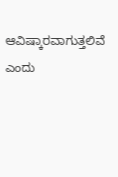ಆವಿಷ್ಕಾರವಾಗುತ್ತಲಿವೆ ಎಂದು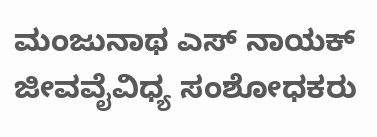ಮಂಜುನಾಥ ಎಸ್ ನಾಯಕ್ ಜೀವವೈವಿಧ್ಯ ಸಂಶೋಧಕರು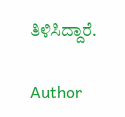ತಿಳಿಸಿದ್ದಾರೆ.

Author